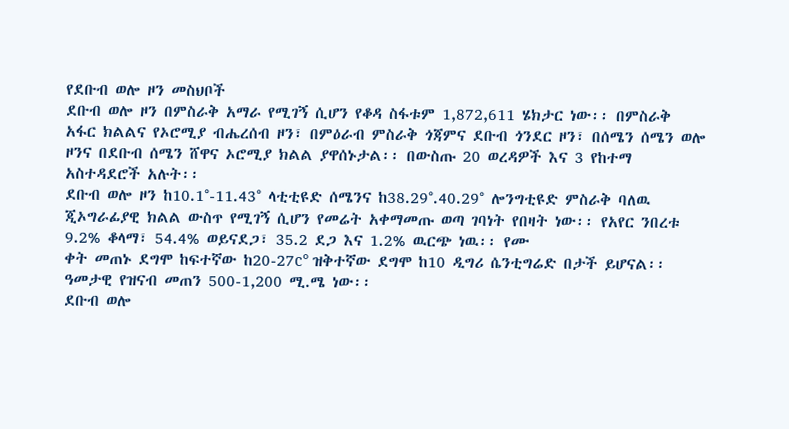የደቡብ ወሎ ዞን መስህቦች
ደቡብ ወሎ ዞን በምስራቅ አማራ የሚገኝ ሲሆን የቆዳ ስፋቱም 1,872,611 ሄክታር ነው፡፡ በምስራቅ አፋር ክልልና የኦሮሚያ ብሔረሰብ ዞን፣ በምዕራብ ምስራቅ ጎጃምና ደቡብ ጎንደር ዞን፣ በሰሜን ሰሜን ወሎ ዞንና በደቡብ ሰሜን ሸዋና ኦሮሚያ ክልል ያዋሰኑታል፡፡ በውስጡ 20 ወረዳዎች እና 3 የከተማ አስተዳደሮች አሉት፡፡
ደቡብ ወሎ ዞን ከ10.1°-11.43° ላቲቲዩድ ሰሜንና ከ38.29°.40.29° ሎንግቲዩድ ምስራቅ ባለዉ ጂኦግራፊያዊ ክልል ውስጥ የሚገኝ ሲሆን የመሬት አቀማመጡ ወጣ ገባነት የበዛት ነው፡፡ የአየር ንበረቱ 9.2% ቆላማ፣ 54.4% ወይናደጋ፣ 35.2 ደጋ እና 1.2% ዉርጭ ነዉ፡፡ የሙ
ቀት መጠኑ ደግሞ ከፍተኛው ከ20-27c° ዝቅተኛው ደግሞ ከ10 ዲግሪ ሴንቲግሬድ በታች ይሆናል፡፡ ዓመታዊ የዝናብ መጠን 500-1,200 ሚ.ሜ ነው፡፡
ደቡብ ወሎ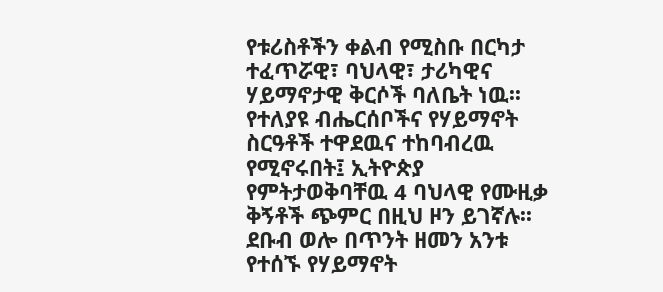የቱሪስቶችን ቀልብ የሚስቡ በርካታ ተፈጥሯዊ፣ ባህላዊ፣ ታሪካዊና ሃይማኖታዊ ቅርሶች ባለቤት ነዉ፡፡
የተለያዩ ብሔርሰቦችና የሃይማኖት ስርዓቶች ተዋደዉና ተከባብረዉ የሚኖሩበት፤ ኢትዮጵያ የምትታወቅባቸዉ 4 ባህላዊ የሙዚቃ ቅኝቶች ጭምር በዚህ ዞን ይገኛሉ፡፡
ደቡብ ወሎ በጥንት ዘመን አንቱ የተሰኙ የሃይማኖት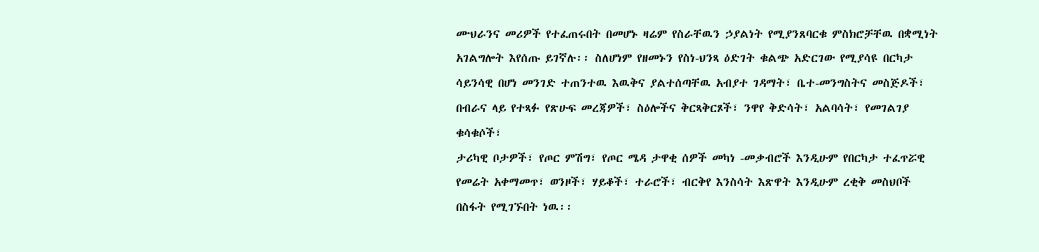ሙህራንና መሪዎች የተፈጠሩበት በመሆኑ ዛሬም የስራቸዉን ኃያልነት የሚያንጸባርቁ ምስክሮቻቸዉ በቋሚነት አገልግሎት እየሰጡ ይገኛሉ፡፡ ስለሆነም የዘመኑን የስነ-ህንጻ ዕድገት ቁልጭ አድርገው የሚያሳዩ በርካታ ሳይንሳዊ በሆነ መንገድ ተጠንተዉ እዉቅና ያልተሰጣቸዉ አብያተ ገዳማት፣ ቤተ-መንግስትና መስጅዶች፣ በብራና ላይ የተጻፉ የጽሁፍ መረጃዎች፣ ስዕሎችና ቅርጻቅርጾች፣ ንዋየ ቅድሳት፣ አልባሳት፣ የመገልገያ ቁሳቁሶች፣
ታሪካዊ ቦታዎች፣ የጦር ምሽግ፣ የጦር ሜዳ ታዋቂ ሰዎች መካነ -መቃብሮች እንዲሁም የበርካታ ተፈጥሯዊ የመሬት አቀማመጥ፣ ወንዞች፣ ሃይቆች፣ ተራሮች፣ ብርቅየ እንስሳት እጽዋት እንዲሁም ረቂቅ መስህቦች በስፋት የሚገኙበት ነዉ፡፡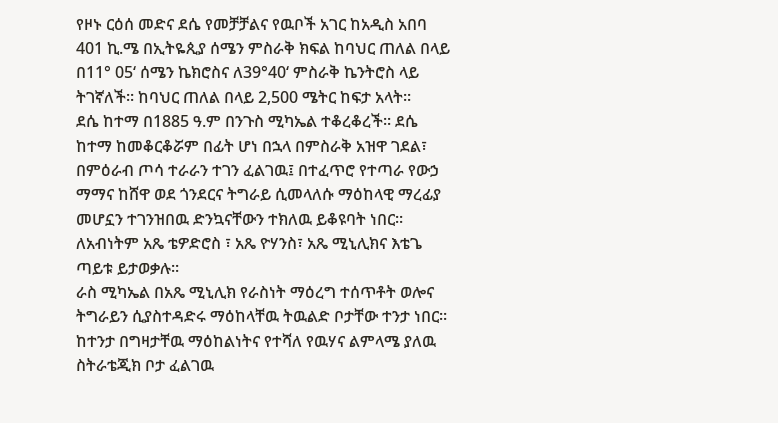የዞኑ ርዕሰ መድና ደሴ የመቻቻልና የዉቦች አገር ከአዲስ አበባ 401 ኪ.ሜ በኢትዬጲያ ሰሜን ምስራቅ ክፍል ከባህር ጠለል በላይ በ11° 05‘ ሰሜን ኬክሮስና ለ39°40‘ ምስራቅ ኬንትሮስ ላይ ትገኛለች፡፡ ከባህር ጠለል በላይ 2,500 ሜትር ከፍታ አላት፡፡
ደሴ ከተማ በ1885 ዓ.ም በንጉስ ሚካኤል ተቆረቆረች፡፡ ደሴ ከተማ ከመቆርቆሯም በፊት ሆነ በኋላ በምስራቅ አዝዋ ገደል፣ በምዕራብ ጦሳ ተራራን ተገን ፈልገዉ፤ በተፈጥሮ የተጣራ የውኃ ማማና ከሸዋ ወደ ጎንደርና ትግራይ ሲመላለሱ ማዕከላዊ ማረፊያ መሆኗን ተገንዝበዉ ድንኳናቸውን ተክለዉ ይቆዩባት ነበር፡፡ ለአብነትም አጼ ቴዎድሮስ ፣ አጼ ዮሃንስ፣ አጼ ሚኒሊክና እቴጌ ጣይቱ ይታወቃሉ፡፡
ራስ ሚካኤል በአጼ ሚኒሊክ የራስነት ማዕረግ ተሰጥቶት ወሎና ትግራይን ሲያስተዳድሩ ማዕከላቸዉ ትዉልድ ቦታቸው ተንታ ነበር፡፡ ከተንታ በግዛታቸዉ ማዕከልነትና የተሻለ የዉሃና ልምላሜ ያለዉ ስትራቴጂክ ቦታ ፈልገዉ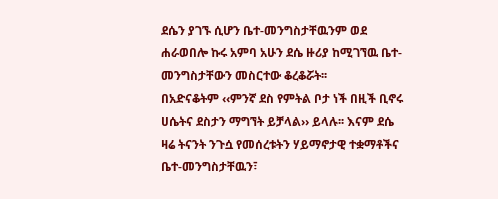ደሴን ያገኙ ሲሆን ቤተ-መንግስታቸዉንም ወደ ሐራወበሎ ኩሩ አምባ አሁን ደሴ ዙሪያ ከሚገኘዉ ቤተ-መንግስታቸውን መስርተው ቆረቆሯት፡፡
በአድናቆትም ‹‹ምንኛ ደስ የምትል ቦታ ነች በዚች ቢኖሩ ሀሴትና ደስታን ማግኘት ይቻላል›› ይላሉ፡፡ እናም ደሴ ዛሬ ትናንት ንጉሷ የመሰረቱትን ሃይማኖታዊ ተቋማቶችና ቤተ-መንግስታቸዉን፣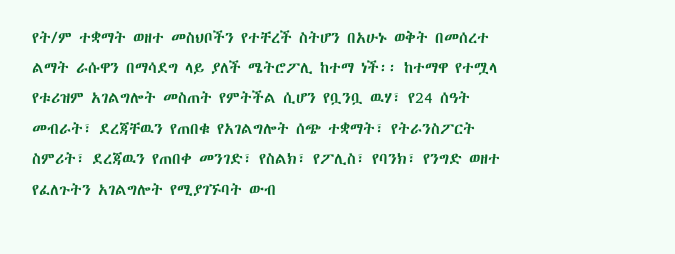የት/ም ተቋማት ወዘተ መስህቦችን የተቸረች ስትሆን በአሁኑ ወቅት በመሰረተ ልማት ራሱዋን በማሳደግ ላይ ያለች ሜትሮፖሊ ከተማ ነች፡፡ ከተማዋ የተሟላ የቱሪዝም አገልግሎት መስጠት የምትችል ሲሆን የቧንቧ ዉሃ፣ የ24 ሰዓት መብራት፣ ደረጃቸዉን የጠበቁ የአገልግሎት ሰጭ ተቋማት፣ የትራንስፖርት ስምሪት፣ ደረጃዉን የጠበቀ መንገድ፣ የስልክ፣ የፖሊስ፣ የባንክ፣ የንግድ ወዘተ የፈለጉትን አገልግሎት የሚያገኙባት ውብ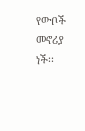የውቦች መኖሪያ ነች፡፡